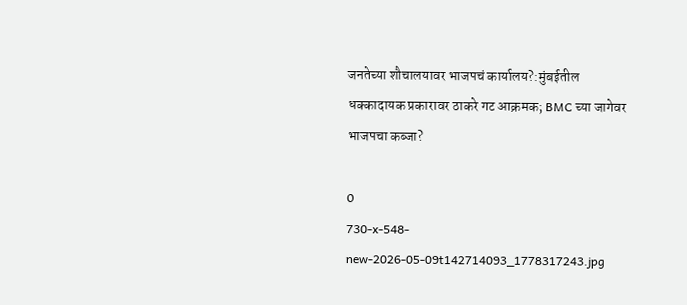जनतेच्या शौचालयावर भाजपचं कार्यालय?:मुंबईतील धक्कादायक प्रकारावर ठाकरे गट आक्रमक; BMC च्या जागेवर भाजपचा कब्जा?

0
730-x-548-new-2026-05-09t142714093_1778317243.jpg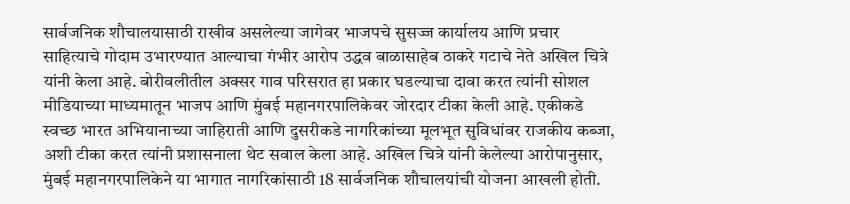सार्वजनिक शौचालयासाठी राखीव असलेल्या जागेवर भाजपचे सुसज्ज कार्यालय आणि प्रचार साहित्याचे गोदाम उभारण्यात आल्याचा गंभीर आरोप उद्धव बाळासाहेब ठाकरे गटाचे नेते अखिल चित्रे यांनी केला आहे. बोरीवलीतील अक्सर गाव परिसरात हा प्रकार घडल्याचा दावा करत त्यांनी सोशल मीडियाच्या माध्यमातून भाजप आणि मुंबई महानगरपालिकेवर जोरदार टीका केली आहे. एकीकडे स्वच्छ भारत अभियानाच्या जाहिराती आणि दुसरीकडे नागरिकांच्या मूलभूत सुविधांवर राजकीय कब्जा, अशी टीका करत त्यांनी प्रशासनाला थेट सवाल केला आहे. अखिल चित्रे यांनी केलेल्या आरोपानुसार, मुंबई महानगरपालिकेने या भागात नागरिकांसाठी 18 सार्वजनिक शौचालयांची योजना आखली होती.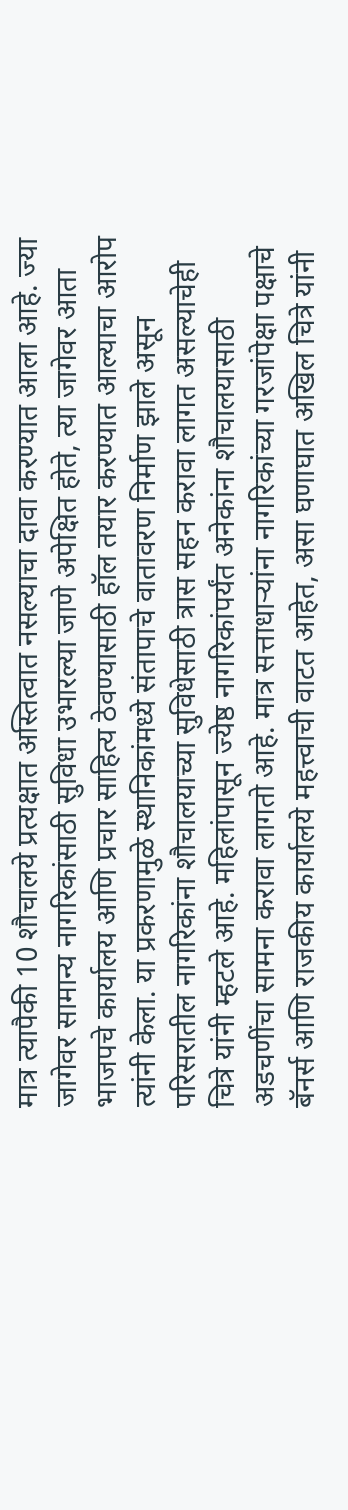मात्र त्यापैकी 10 शौचालये प्रत्यक्षात अस्तित्वात नसल्याचा दावा करण्यात आला आहे. ज्या जागेवर सामान्य नागरिकांसाठी सुविधा उभारल्या जाणे अपेक्षित होते, त्या जागेवर आता भाजपचे कार्यालय आणि प्रचार साहित्य ठेवण्यासाठी हॉल तयार करण्यात आल्याचा आरोप त्यांनी केला. या प्रकरणामुळे स्थानिकांमध्ये संतापाचे वातावरण निर्माण झाले असून परिसरातील नागरिकांना शौचालयाच्या सुविधेसाठी त्रास सहन करावा लागत असल्याचेही चित्रे यांनी म्हटले आहे. महिलांपासून ज्येष्ठ नागरिकांपर्यंत अनेकांना शौचालयासाठी अडचणींचा सामना करावा लागतो आहे. मात्र सत्ताधाऱ्यांना नागरिकांच्या गरजांपेक्षा पक्षाचे बॅनर्स आणि राजकीय कार्यालये महत्त्वाची वाटत आहेत, असा घणाघात अखिल चित्रे यांनी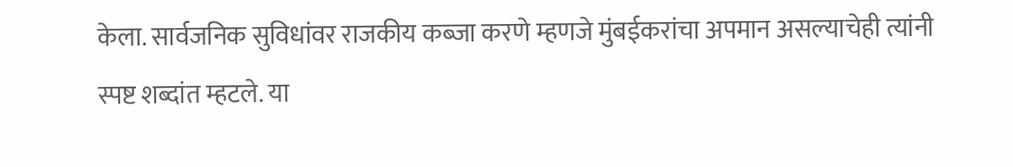केला. सार्वजनिक सुविधांवर राजकीय कब्जा करणे म्हणजे मुंबईकरांचा अपमान असल्याचेही त्यांनी स्पष्ट शब्दांत म्हटले. या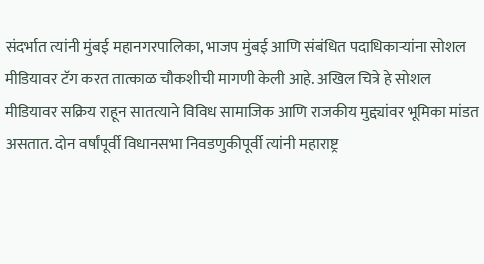संदर्भात त्यांनी मुंबई महानगरपालिका, भाजप मुंबई आणि संबंधित पदाधिकाऱ्यांना सोशल मीडियावर टॅग करत तात्काळ चौकशीची मागणी केली आहे. अखिल चित्रे हे सोशल मीडियावर सक्रिय राहून सातत्याने विविध सामाजिक आणि राजकीय मुद्द्यांवर भूमिका मांडत असतात. दोन वर्षांपूर्वी विधानसभा निवडणुकीपूर्वी त्यांनी महाराष्ट्र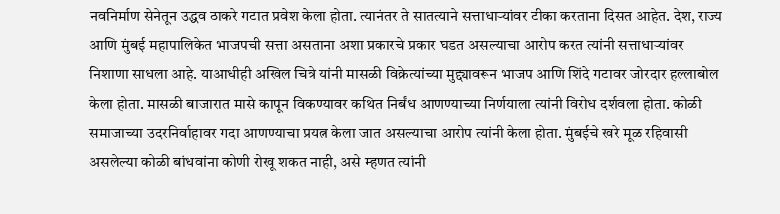नवनिर्माण सेनेतून उद्धव ठाकरे गटात प्रवेश केला होता. त्यानंतर ते सातत्याने सत्ताधाऱ्यांवर टीका करताना दिसत आहेत. देश, राज्य आणि मुंबई महापालिकेत भाजपची सत्ता असताना अशा प्रकारचे प्रकार घडत असल्याचा आरोप करत त्यांनी सत्ताधाऱ्यांवर निशाणा साधला आहे. याआधीही अखिल चित्रे यांनी मासळी विक्रेत्यांच्या मुद्द्यावरून भाजप आणि शिंदे गटावर जोरदार हल्लाबोल केला होता. मासळी बाजारात मासे कापून विकण्यावर कथित निर्बंध आणण्याच्या निर्णयाला त्यांनी विरोध दर्शवला होता. कोळी समाजाच्या उदरनिर्वाहावर गदा आणण्याचा प्रयत्न केला जात असल्याचा आरोप त्यांनी केला होता. मुंबईचे खरे मूळ रहिवासी असलेल्या कोळी बांधवांना कोणी रोखू शकत नाही, असे म्हणत त्यांनी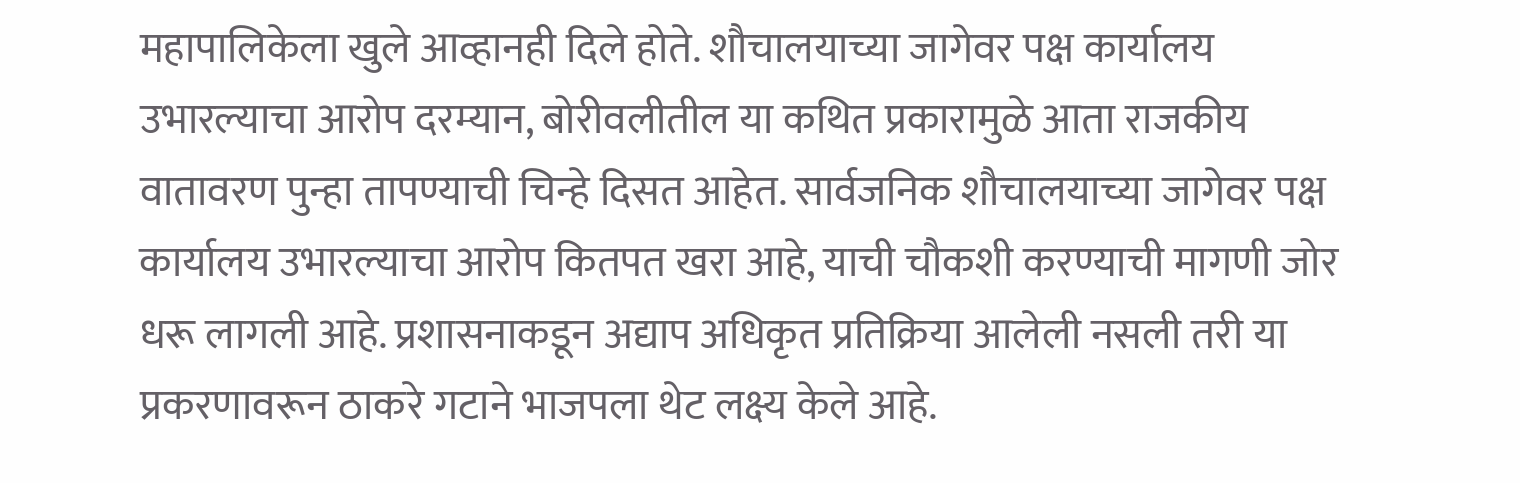महापालिकेला खुले आव्हानही दिले होते. शौचालयाच्या जागेवर पक्ष कार्यालय उभारल्याचा आरोप दरम्यान, बोरीवलीतील या कथित प्रकारामुळे आता राजकीय वातावरण पुन्हा तापण्याची चिन्हे दिसत आहेत. सार्वजनिक शौचालयाच्या जागेवर पक्ष कार्यालय उभारल्याचा आरोप कितपत खरा आहे, याची चौकशी करण्याची मागणी जोर धरू लागली आहे. प्रशासनाकडून अद्याप अधिकृत प्रतिक्रिया आलेली नसली तरी या प्रकरणावरून ठाकरे गटाने भाजपला थेट लक्ष्य केले आहे.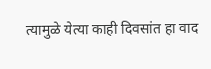त्यामुळे येत्या काही दिवसांत हा वाद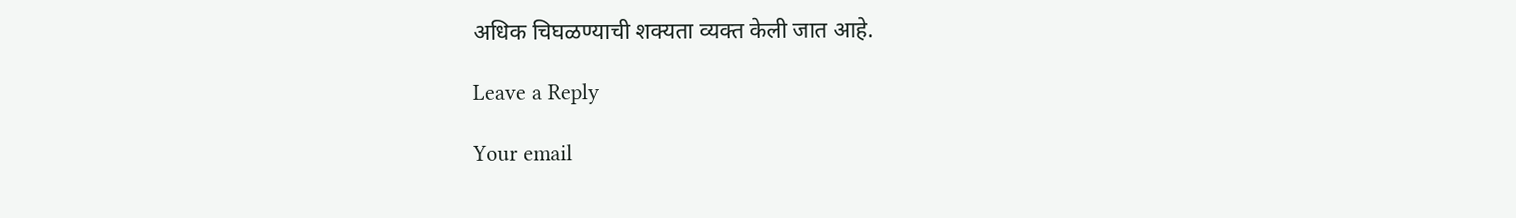अधिक चिघळण्याची शक्यता व्यक्त केली जात आहे.

Leave a Reply

Your email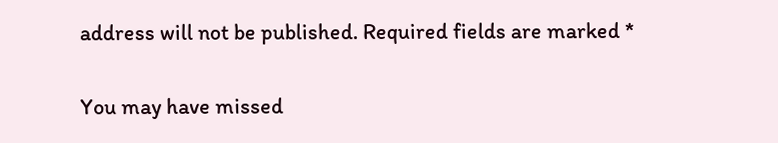address will not be published. Required fields are marked *

You may have missed